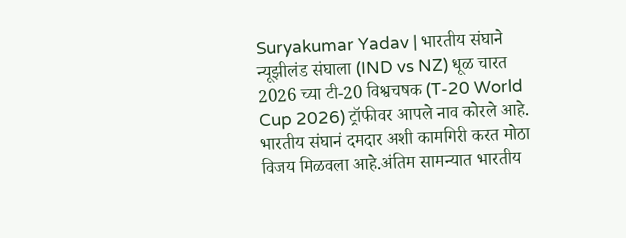Suryakumar Yadav | भारतीय संघाने न्यूझीलंड संघाला (IND vs NZ) धूळ चारत 2026 च्या टी-20 विश्वचषक (T-20 World Cup 2026) ट्रॉफीवर आपले नाव कोरले आहे. भारतीय संघानं दमदार अशी कामगिरी करत मोठा विजय मिळवला आहे.अंतिम सामन्यात भारतीय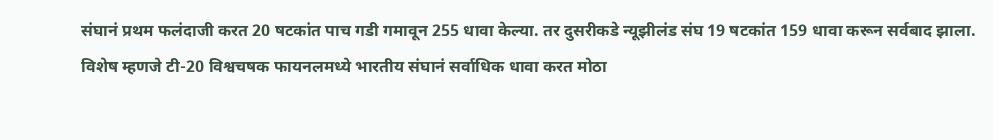संघानं प्रथम फलंदाजी करत 20 षटकांत पाच गडी गमावून 255 धावा केल्या. तर दुसरीकडे न्यूझीलंड संघ 19 षटकांत 159 धावा करून सर्वबाद झाला. विशेष म्हणजे टी-20 विश्वचषक फायनलमध्ये भारतीय संघानं सर्वाधिक धावा करत मोठा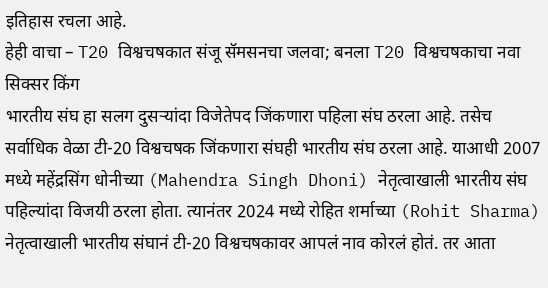इतिहास रचला आहे.
हेही वाचा – T20 विश्वचषकात संजू सॅमसनचा जलवा; बनला T20 विश्वचषकाचा नवा सिक्सर किंग
भारतीय संघ हा सलग दुसऱ्यांदा विजेतेपद जिंकणारा पहिला संघ ठरला आहे. तसेच सर्वाधिक वेळा टी-20 विश्वचषक जिंकणारा संघही भारतीय संघ ठरला आहे. याआधी 2007 मध्ये महेंद्रसिंग धोनीच्या (Mahendra Singh Dhoni) नेतृत्वाखाली भारतीय संघ पहिल्यांदा विजयी ठरला होता. त्यानंतर 2024 मध्ये रोहित शर्माच्या (Rohit Sharma) नेतृत्वाखाली भारतीय संघानं टी-20 विश्वचषकावर आपलं नाव कोरलं होतं. तर आता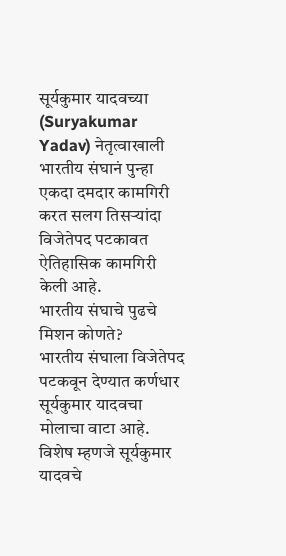सूर्यकुमार यादवच्या (Suryakumar Yadav) नेतृत्वाखाली भारतीय संघानं पुन्हा एकदा दमदार कामगिरी करत सलग तिसऱ्यांदा विजेतेपद पटकावत ऐतिहासिक कामगिरी केली आहे.
भारतीय संघाचे पुढचे मिशन कोणते?
भारतीय संघाला विजेतेपद पटकवून देण्यात कर्णधार सूर्यकुमार यादवचा मोलाचा वाटा आहे. विशेष म्हणजे सूर्यकुमार यादवचे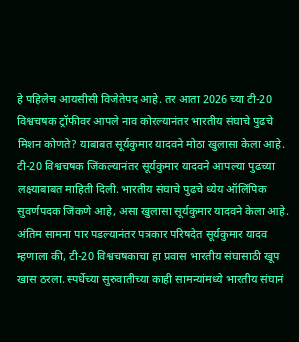हे पहिलेच आयसीसी विजेतेपद आहे. तर आता 2026 च्या टी-20 विश्वचषक ट्रॉफीवर आपले नाव कोरल्यानंतर भारतीय संघाचे पुढचे मिशन कोणते? याबाबत सूर्यकुमार यादवने मोठा खुलासा केला आहे.
टी-20 विश्वचषक जिंकल्यानंतर सूर्यकुमार यादवने आपल्या पुढच्या लक्ष्याबाबत माहिती दिली. भारतीय संघाचे पुढचे ध्येय ऑलिंपिक सुवर्णपदक जिंकणे आहे, असा खुलासा सूर्यकुमार यादवने केला आहे.
अंतिम सामना पार पडल्यानंतर पत्रकार परिषदेत सूर्यकुमार यादव म्हणाला की, टी-20 विश्वचषकाचा हा प्रवास भारतीय संघासाठी खूप खास ठरला. स्पर्धेच्या सुरुवातीच्या काही सामन्यांमध्ये भारतीय संघानं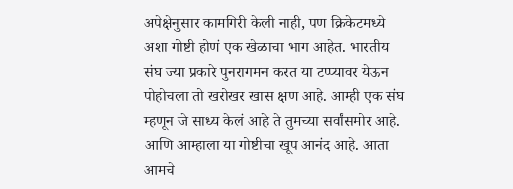अपेक्षेनुसार कामगिरी केली नाही, पण क्रिकेटमध्ये अशा गोष्टी होणं एक खेळाचा भाग आहेत. भारतीय संघ ज्या प्रकारे पुनरागमन करत या टप्प्यावर येऊन पोहोचला तो खरोखर खास क्षण आहे. आम्ही एक संघ म्हणून जे साध्य केलं आहे ते तुमच्या सर्वांसमोर आहे. आणि आम्हाला या गोष्टीचा खूप आनंद आहे. आता आमचे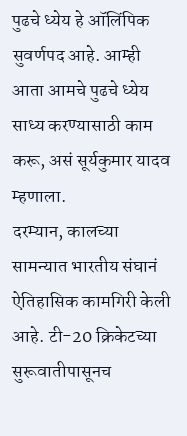पुढचे ध्येय हे ऑलिंपिक सुवर्णपद आहे. आम्ही आता आमचे पुढचे ध्येय साध्य करण्यासाठी काम करू, असं सूर्यकुमार यादव म्हणाला.
दरम्यान, कालच्या सामन्यात भारतीय संघानं ऐतिहासिक कामगिरी केली आहे. टी-20 क्रिकेटच्या सुरूवातीपासूनच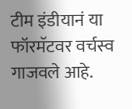टीम इंडीयानं या फॉरमॅटवर वर्चस्व गाजवले आहे.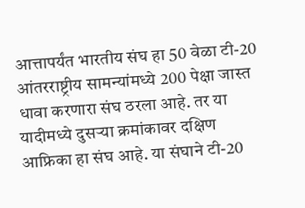आत्तापर्यंत भारतीय संघ हा 50 वेळा टी-20 आंतरराष्ट्रीय सामन्यांमध्ये 200 पेक्षा जास्त धावा करणारा संघ ठरला आहे. तर या यादीमध्ये दुसऱ्या क्रमांकावर दक्षिण आफ्रिका हा संघ आहे. या संघाने टी-20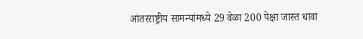आंतरराष्ट्रीय सामन्यांमध्ये 29 वेळा 200 पेक्षा जास्त धावा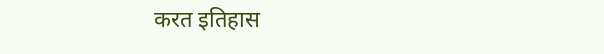करत इतिहास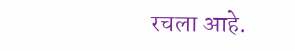रचला आहे.